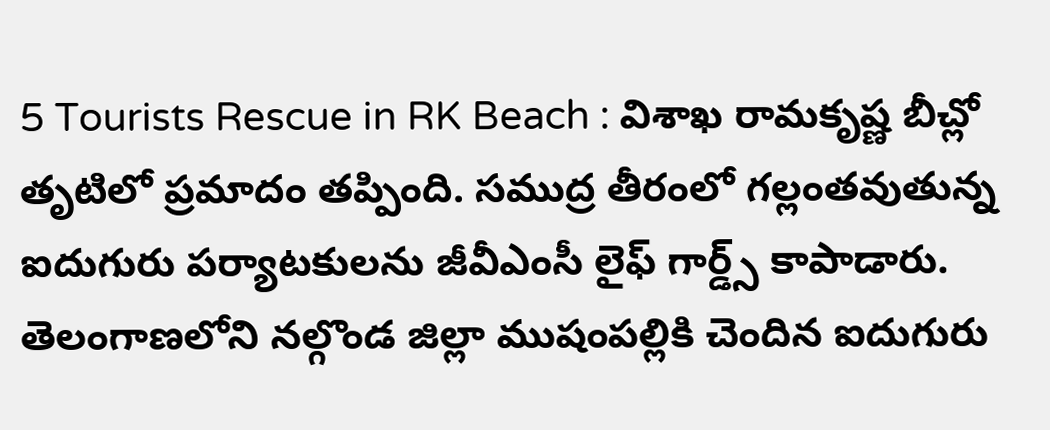5 Tourists Rescue in RK Beach : విశాఖ రామకృష్ణ బీచ్లో తృటిలో ప్రమాదం తప్పింది. సముద్ర తీరంలో గల్లంతవుతున్న ఐదుగురు పర్యాటకులను జీవీఎంసీ లైఫ్ గార్డ్స్ కాపాడారు. తెలంగాణలోని నల్గొండ జిల్లా ముషంపల్లికి చెందిన ఐదుగురు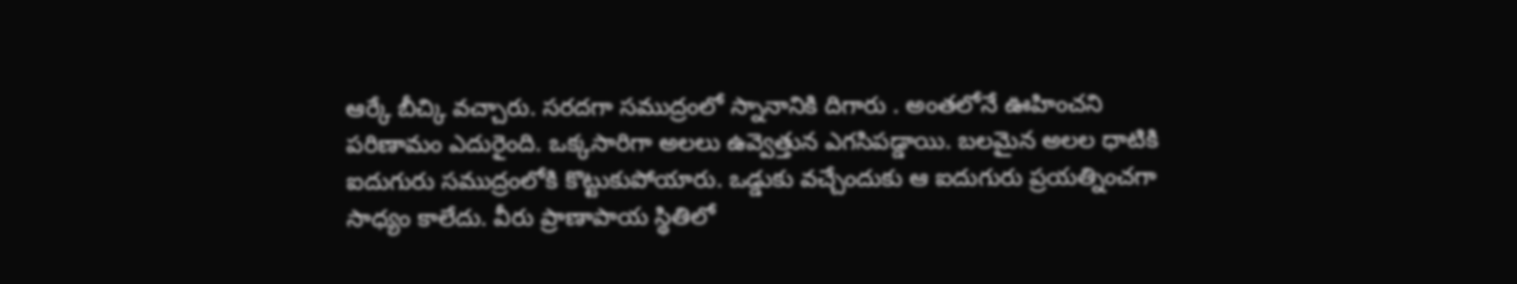ఆర్కే బీచ్కి వచ్చారు. సరదగా సముద్రంలో స్నానానికి దిగారు . అంతలోనే ఊహించని పరిణామం ఎదురైంది. ఒక్కసారిగా అలలు ఉవ్వెత్తున ఎగసిపడ్డాయి. బలమైన అలల ధాటికి ఐదుగురు సముద్రంలోకి కొట్టుకుపోయారు. ఒడ్డుకు వచ్చేందుకు ఆ ఐదుగురు ప్రయత్నించగా సాధ్యం కాలేదు. వీరు ప్రాణాపాయ స్థితిలో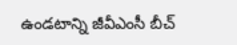ఉండటాన్ని జీవీఎంసీ బీచ్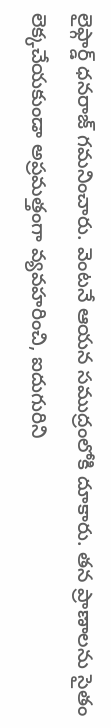లైఫ్గార్డ్ ధనరాజ్ గమనించారు. వెంటనే ఆయన సముద్రంలోకి దూకారు. తన ప్రాణాలను సైతం లెక్కచేయకుండా అప్రమత్తంగా వ్యవహరించి, ఐదుగురిని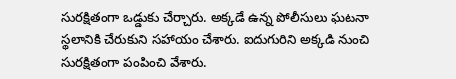సురక్షితంగా ఒడ్డుకు చేర్చారు. అక్కడే ఉన్న పోలీసులు ఘటనా స్థలానికి చేరుకుని సహాయం చేశారు. ఐదుగురిని అక్కడి నుంచి సురక్షితంగా పంపించి వేశారు.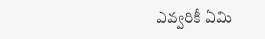ఎవ్వరికీ ఏమి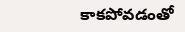కాకపోవడంతో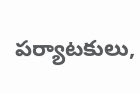పర్యాటకులు,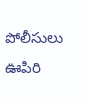పోలీసులు ఊపిరి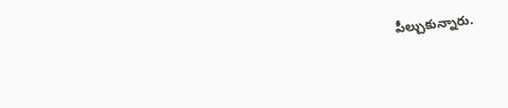పీల్చుకున్నారు.